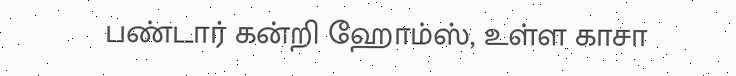பண்டார் கன்றி ஹோம்ஸ், உள்ள காசா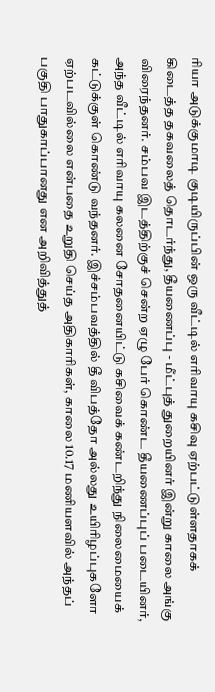ரியா அடுக்குமாடி குடியிருப்பின் ஒரு வீட்டில் எரிவாயு கசிவு ஏற்பட்டுள்ளதாகக் கிடைத்த தகவலைத் தொடர்ந்து, தீயணைப்பு - மீட்புத் துறையினர் இன்று காலை அங்கு விரைந்தனர். சம்பவ இடத்திற்குச் சென்ற ஏழு பேர் கொண்ட தீயணைப்புப் படையினர், அந்த வீட்டில் எரிவாயு கலனை சோதனையிட்டு கசிவைக் கண்டறிந்து நிலைமையைக் கட்டுக்குள் கொண்டு வந்தனர். இச்சம்பவத்தில் தீ விபத்தோ அல்லது உயிரிழப்புகளோ ஏற்படவில்லை என்பதை உறுதி செய்த அதிகாரிகள், காலை 10.17 மணியளவில் அந்தப் பகுதி பாதுகாப்பானது என அறிவித்துத்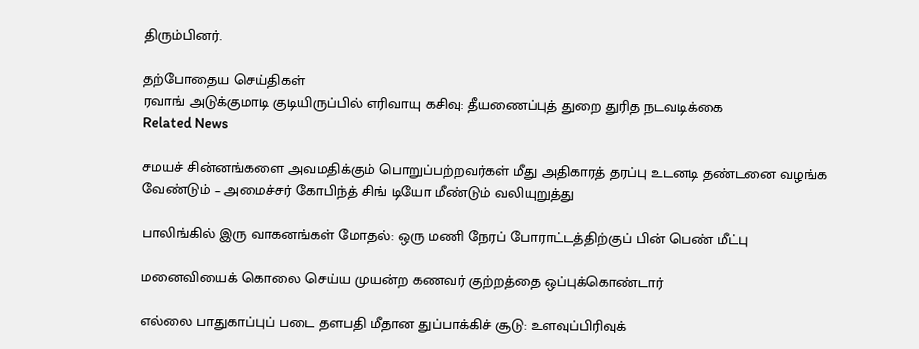திரும்பினர்.

தற்போதைய செய்திகள்
ரவாங் அடுக்குமாடி குடியிருப்பில் எரிவாயு கசிவு: தீயணைப்புத் துறை துரித நடவடிக்கை
Related News

சமயச் சின்னங்களை அவமதிக்கும் பொறுப்பற்றவர்கள் மீது அதிகாரத் தரப்பு உடனடி தண்டனை வழங்க வேண்டும் – அமைச்சர் கோபிந்த் சிங் டியோ மீண்டும் வலியுறுத்து

பாலிங்கில் இரு வாகனங்கள் மோதல்: ஒரு மணி நேரப் போராட்டத்திற்குப் பின் பெண் மீட்பு

மனைவியைக் கொலை செய்ய முயன்ற கணவர் குற்றத்தை ஒப்புக்கொண்டார்

எல்லை பாதுகாப்புப் படை தளபதி மீதான துப்பாக்கிச் சூடு: உளவுப்பிரிவுக்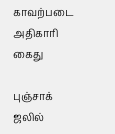காவற்படை அதிகாரி கைது

புஞ்சாக் ஜலில்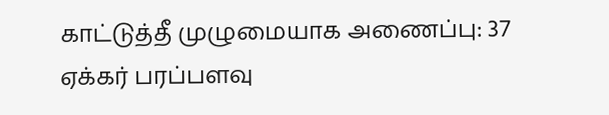காட்டுத்தீ முழுமையாக அணைப்பு: 37 ஏக்கர் பரப்பளவு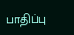பாதிப்பு